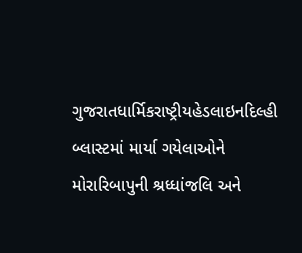ગુજરાતધાર્મિકરાષ્ટ્રીયહેડલાઇનદિલ્હી બ્લાસ્ટમાં માર્યા ગયેલાઓને મોરારિબાપુની શ્રધ્ધાંજલિ અને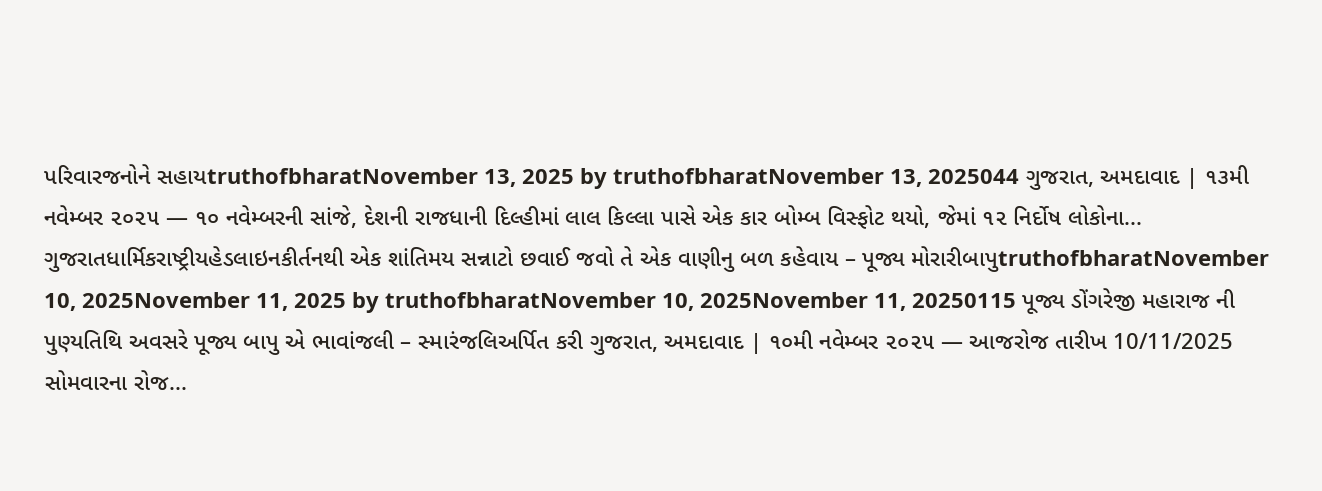પરિવારજનોને સહાયtruthofbharatNovember 13, 2025 by truthofbharatNovember 13, 2025044 ગુજરાત, અમદાવાદ | ૧૩મી નવેમ્બર ૨૦૨૫ — ૧૦ નવેમ્બરની સાંજે, દેશની રાજધાની દિલ્હીમાં લાલ કિલ્લા પાસે એક કાર બોમ્બ વિસ્ફોટ થયો, જેમાં ૧૨ નિર્દોષ લોકોના...
ગુજરાતધાર્મિકરાષ્ટ્રીયહેડલાઇનકીર્તનથી એક શાંતિમય સન્નાટો છવાઈ જવો તે એક વાણીનુ બળ કહેવાય – પૂજ્ય મોરારીબાપુtruthofbharatNovember 10, 2025November 11, 2025 by truthofbharatNovember 10, 2025November 11, 20250115 પૂજ્ય ડોંગરેજી મહારાજ ની પુણ્યતિથિ અવસરે પૂજ્ય બાપુ એ ભાવાંજલી – સ્મારંજલિઅર્પિત કરી ગુજરાત, અમદાવાદ | ૧૦મી નવેમ્બર ૨૦૨૫ — આજરોજ તારીખ 10/11/2025 સોમવારના રોજ...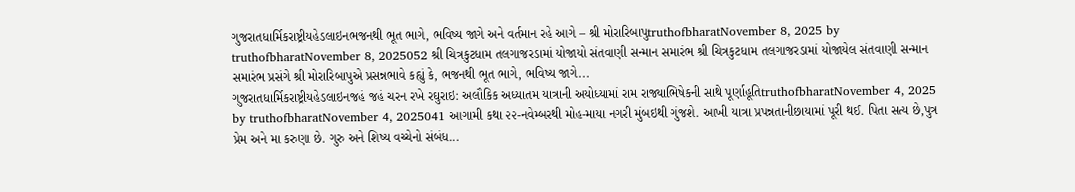ગુજરાતધાર્મિકરાષ્ટ્રીયહેડલાઇનભજનથી ભૂત ભાગે, ભવિષ્ય જાગે અને વર્તમાન રહે આગે – શ્રી મોરારિબાપુtruthofbharatNovember 8, 2025 by truthofbharatNovember 8, 2025052 શ્રી ચિત્રકુટધામ તલગાજરડામાં યોજાયો સંતવાણી સન્માન સમારંભ શ્રી ચિત્રકુટધામ તલગાજરડામાં યોજાયેલ સંતવાણી સન્માન સમારંભ પ્રસંગે શ્રી મોરારિબાપુએ પ્રસન્નભાવે કહ્યું કે, ભજનથી ભૂત ભાગે, ભવિષ્ય જાગે...
ગુજરાતધાર્મિકરાષ્ટ્રીયહેડલાઇનજહં જહં ચરન રખે રઘુરાઇ: અલૌકિક અધ્યાતમ યાત્રાની અયોધ્યામાં રામ રાજ્યાભિષેકની સાથે પૂર્ણાહૂતિtruthofbharatNovember 4, 2025 by truthofbharatNovember 4, 2025041 આગામી કથા ૨૨-નવેમ્બરથી મોહ-માયા નગરી મુંબઇથી ગુંજશે. આખી યાત્રા પ્રપન્નતાનીછાયામાં પૂરી થઈ. પિતા સત્ય છે,પુત્ર પ્રેમ અને મા કરુણા છે. ગુરુ અને શિષ્ય વચ્ચેનો સંબંધ...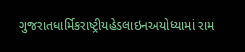ગુજરાતધાર્મિકરાષ્ટ્રીયહેડલાઇનઅયોધ્યામાં રામ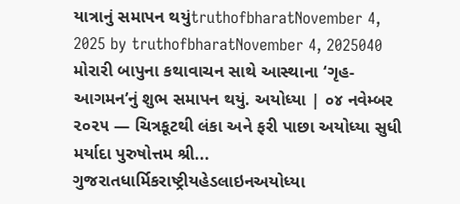યાત્રાનું સમાપન થયુંtruthofbharatNovember 4, 2025 by truthofbharatNovember 4, 2025040 મોરારી બાપુના કથાવાચન સાથે આસ્થાના ‘ગૃહ-આગમન’નું શુભ સમાપન થયું. અયોધ્યા | ૦૪ નવેમ્બર ૨૦૨૫ — ચિત્રકૂટથી લંકા અને ફરી પાછા અયોધ્યા સુધી મર્યાદા પુરુષોત્તમ શ્રી...
ગુજરાતધાર્મિકરાષ્ટ્રીયહેડલાઇનઅયોધ્યા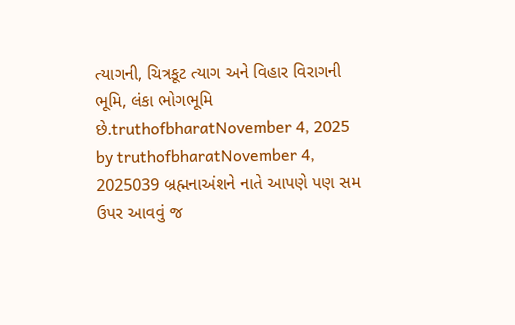ત્યાગની, ચિત્રકૂટ ત્યાગ અને વિહાર વિરાગની ભૂમિ, લંકા ભોગભૂમિ છે.truthofbharatNovember 4, 2025 by truthofbharatNovember 4, 2025039 બ્રહ્મનાઅંશને નાતે આપણે પણ સમ ઉપર આવવું જ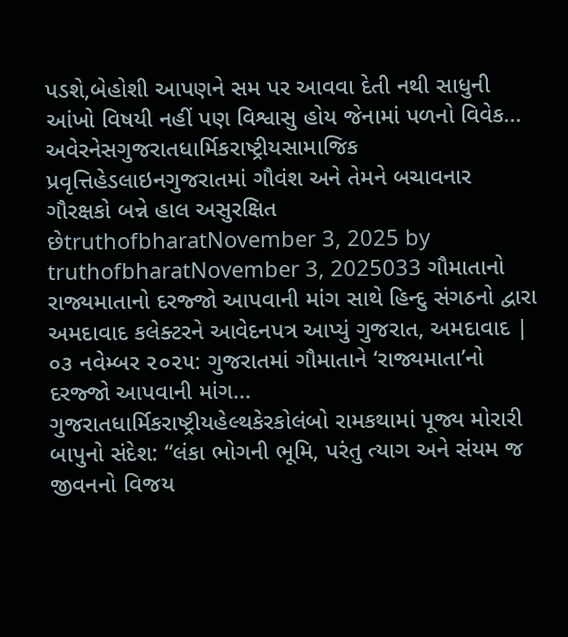પડશે,બેહોશી આપણને સમ પર આવવા દેતી નથી સાધુની આંખો વિષયી નહીં પણ વિશ્વાસુ હોય જેનામાં પળનો વિવેક...
અવેરનેસગુજરાતધાર્મિકરાષ્ટ્રીયસામાજિક પ્રવૃત્તિહેડલાઇનગુજરાતમાં ગૌવંશ અને તેમને બચાવનાર ગૌરક્ષકો બન્ને હાલ અસુરક્ષિત છેtruthofbharatNovember 3, 2025 by truthofbharatNovember 3, 2025033 ગૌમાતાનો રાજ્યમાતાનો દરજ્જો આપવાની માંગ સાથે હિન્દુ સંગઠનો દ્વારા અમદાવાદ કલેક્ટરને આવેદનપત્ર આપ્યું ગુજરાત, અમદાવાદ | ૦૩ નવેમ્બર ૨૦૨૫: ગુજરાતમાં ગૌમાતાને ‘રાજ્યમાતા’નો દરજ્જો આપવાની માંગ...
ગુજરાતધાર્મિકરાષ્ટ્રીયહેલ્થકેરકોલંબો રામકથામાં પૂજ્ય મોરારી બાપુનો સંદેશ: “લંકા ભોગની ભૂમિ, પરંતુ ત્યાગ અને સંયમ જ જીવનનો વિજય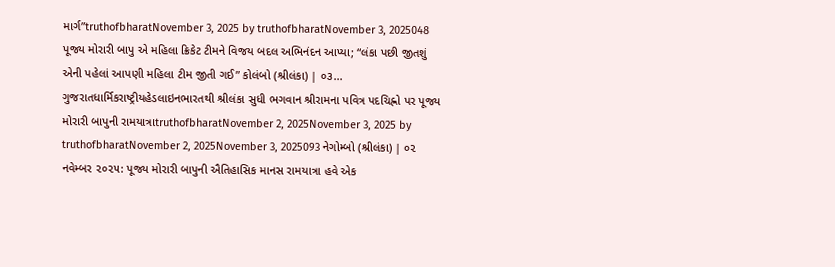માર્ગ”truthofbharatNovember 3, 2025 by truthofbharatNovember 3, 2025048 પૂજ્ય મોરારી બાપુ એ મહિલા ક્રિકેટ ટીમને વિજય બદલ અભિનંદન આપ્યા; “લંકા પછી જીતશું એની પહેલાં આપણી મહિલા ટીમ જીતી ગઈ” કોલંબો (શ્રીલંકા) | ૦૩...
ગુજરાતધાર્મિકરાષ્ટ્રીયહેડલાઇનભારતથી શ્રીલંકા સુધી ભગવાન શ્રીરામના પવિત્ર પદચિહ્નો પર પૂજ્ય મોરારી બાપુની રામયાત્રાtruthofbharatNovember 2, 2025November 3, 2025 by truthofbharatNovember 2, 2025November 3, 2025093 નેગોમ્બો (શ્રીલંકા) | ૦૨ નવેમ્બર ૨૦૨૫: પૂજ્ય મોરારી બાપુની ઐતિહાસિક માનસ રામયાત્રા હવે એક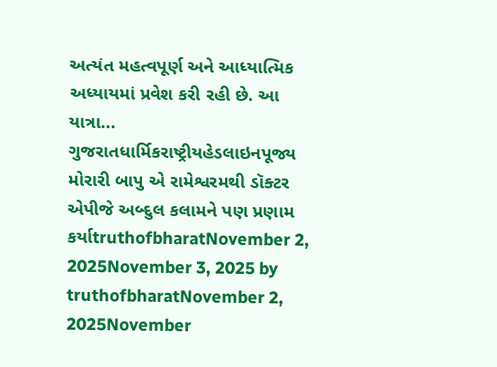અત્યંત મહત્વપૂર્ણ અને આધ્યાત્મિક અધ્યાયમાં પ્રવેશ કરી રહી છે. આ યાત્રા...
ગુજરાતધાર્મિકરાષ્ટ્રીયહેડલાઇનપૂજ્ય મોરારી બાપુ એ રામેશ્વરમથી ડૉક્ટર એપીજે અબ્દુલ કલામને પણ પ્રણામ કર્યાtruthofbharatNovember 2, 2025November 3, 2025 by truthofbharatNovember 2, 2025November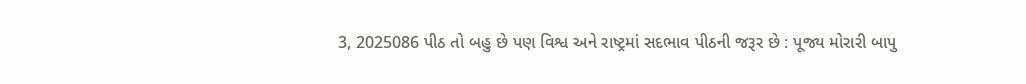3, 2025086 પીઠ તો બહુ છે પણ વિશ્વ અને રાષ્ટ્રમાં સદભાવ પીઠની જરૂર છે : પૂજ્ય મોરારી બાપુ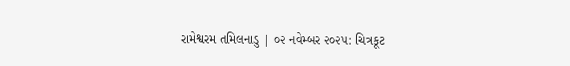રામેશ્વરમ તમિલનાડુ | ૦૨ નવેમ્બર ૨૦૨૫: ચિત્રકૂટ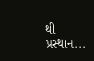થી પ્રસ્થાન...